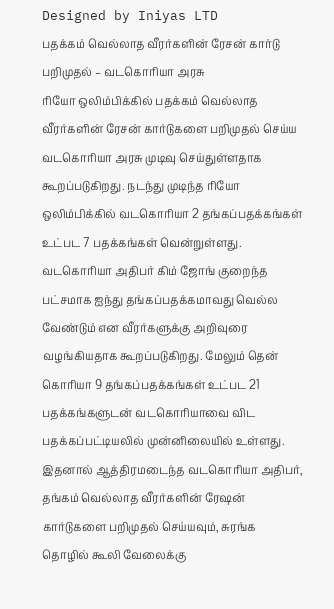Designed by Iniyas LTD
பதக்கம் வெல்லாத வீரர்களின் ரேசன் கார்டு பறிமுதல் – வடகொரியா அரசு
ரியோ ஒலிம்பிக்கில் பதக்கம் வெல்லாத வீரர்களின் ரேசன் கார்டுகளை பறிமுதல் செய்ய வடகொரியா அரசு முடிவு செய்துள்ளதாக கூறப்படுகிறது. நடந்து முடிந்த ரியோ ஒலிம்பிக்கில் வடகொரியா 2 தங்கப்பதக்கங்கள் உட்பட 7 பதக்கங்கள் வென்றுள்ளது.
வடகொரியா அதிபர் கிம் ஜோங் குறைந்த பட்சமாக ஐந்து தங்கப்பதக்கமாவது வெல்ல வேண்டும் என வீரர்களுக்கு அறிவுரை வழங்கியதாக கூறப்படுகிறது. மேலும் தென் கொரியா 9 தங்கப்பதக்கங்கள் உட்பட 21 பதக்கங்களுடன் வடகொரியாவை விட பதக்கப்பட்டியலில் முன்னிலையில் உள்ளது. இதனால் ஆத்திரமடைந்த வடகொரியா அதிபர், தங்கம் வெல்லாத வீரர்களின் ரேஷன் கார்டுகளை பறிமுதல் செய்யவும், சுரங்க தொழில் கூலி வேலைக்கு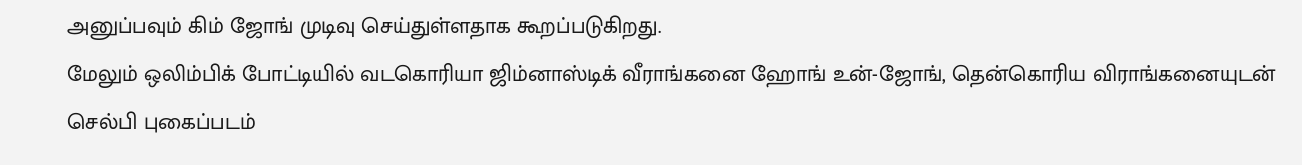அனுப்பவும் கிம் ஜோங் முடிவு செய்துள்ளதாக கூறப்படுகிறது.
மேலும் ஒலிம்பிக் போட்டியில் வடகொரியா ஜிம்னாஸ்டிக் வீராங்கனை ஹோங் உன்-ஜோங், தென்கொரிய விராங்கனையுடன் செல்பி புகைப்படம்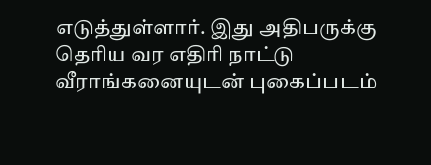எடுத்துள்ளார். இது அதிபருக்கு தெரிய வர எதிரி நாட்டு வீராங்கனையுடன் புகைப்படம்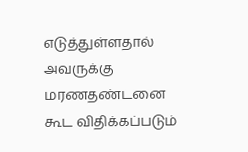எடுத்துள்ளதால் அவருக்கு மரணதண்டனை கூட விதிக்கப்படும்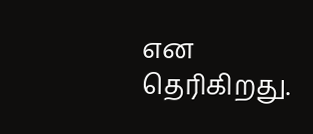என தெரிகிறது.